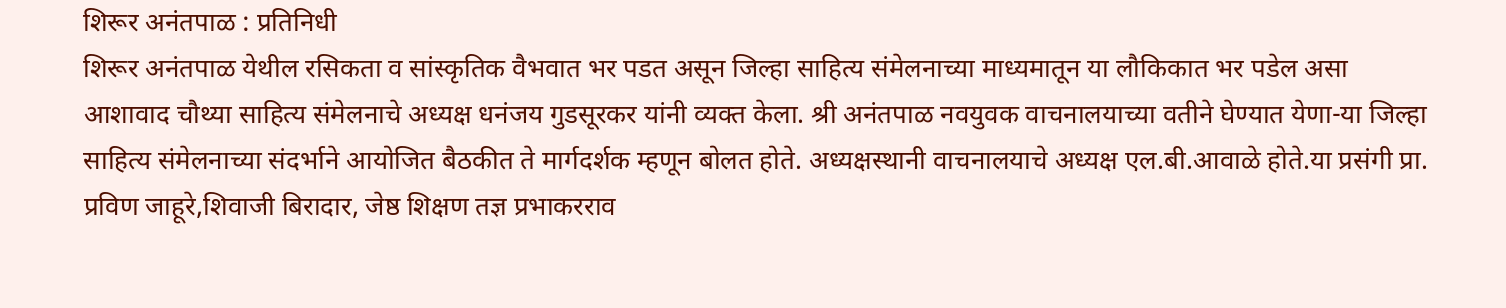शिरूर अनंतपाळ : प्रतिनिधी
शिरूर अनंतपाळ येथील रसिकता व सांस्कृतिक वैभवात भर पडत असून जिल्हा साहित्य संमेलनाच्या माध्यमातून या लौकिकात भर पडेल असा आशावाद चौथ्या साहित्य संमेलनाचे अध्यक्ष धनंजय गुडसूरकर यांनी व्यक्त केला. श्री अनंतपाळ नवयुवक वाचनालयाच्या वतीने घेण्यात येणा-या जिल्हा साहित्य संमेलनाच्या संदर्भाने आयोजित बैठकीत ते मार्गदर्शक म्हणून बोलत होते. अध्यक्षस्थानी वाचनालयाचे अध्यक्ष एल.बी.आवाळे होते.या प्रसंगी प्रा. प्रविण जाहूरे,शिवाजी बिरादार, जेष्ठ शिक्षण तज्ञ प्रभाकरराव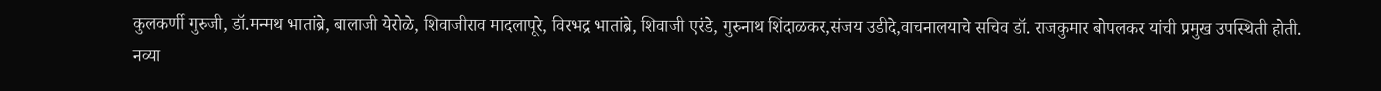कुलकर्णी गुरुजी, डॉ.मन्मथ भातांब्रे, बालाजी येरोळे, शिवाजीराव मादलापूरे, विरभद्र भातांब्रे, शिवाजी एरंडे, गुरुनाथ शिंदाळकर,संजय उडीदे,वाचनालयाचे सचिव डॉ. राजकुमार बोपलकर यांची प्रमुख उपस्थिती होती.
नव्या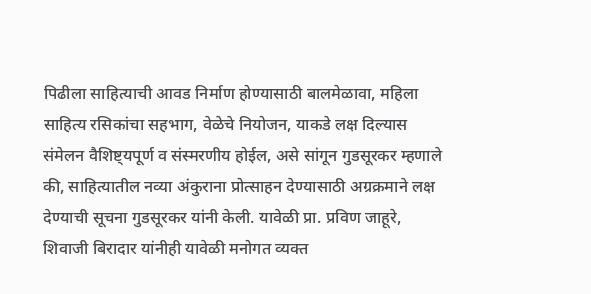पिढीला साहित्याची आवड निर्माण होण्यासाठी बालमेळावा, महिला साहित्य रसिकांचा सहभाग, वेळेचे नियोजन, याकडे लक्ष दिल्यास संमेलन वैशिष्ट्यपूर्ण व संस्मरणीय होईल, असे सांगून गुडसूरकर म्हणाले की, साहित्यातील नव्या अंकुराना प्रोत्साहन देण्यासाठी अग्रक्रमाने लक्ष देण्याची सूचना गुडसूरकर यांनी केली. यावेळी प्रा. प्रविण जाहूरे, शिवाजी बिरादार यांनीही यावेळी मनोगत व्यक्त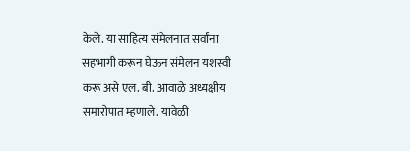केले. या साहित्य संमेलनात सर्वांना सहभागी करून घेऊन संमेलन यशस्वी करू असे एल. बी. आवाळे अध्यक्षीय समारोपात म्हणाले. यावेळी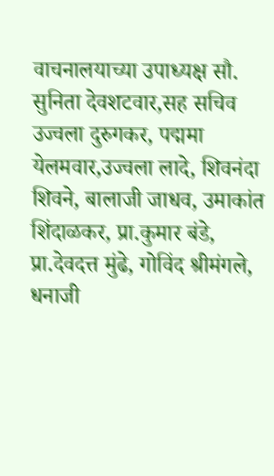वाचनालयाच्या उपाध्यक्ष सौ. सुनिता देवशटवार,सह सचिव उज्वला दुरुगकर, पद्ममा येलमवार,उज्वला लादे, शिवनंदा शिवने, बालाजी जाधव, उमाकांत शिंदाळकर, प्रा.कुमार बंडे, प्रा.देवदत्त मुंढे, गोविंद श्रीमंगले, धनाजी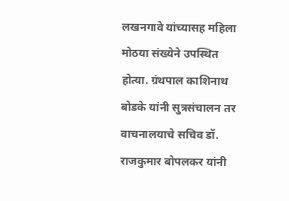लखनगावे यांच्यासह महिला मोठया संख्येने उपस्थित होत्या. ग्रंथपाल काशिनाथ बोडके यांनी सुत्रसंचालन तर वाचनालयाचे सचिव डॉ. राजकुमार बोपलकर यांनी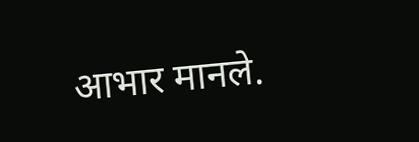आभार मानले.